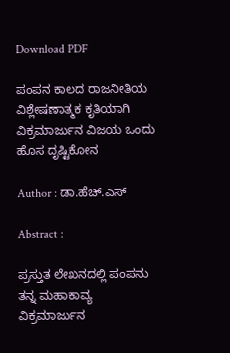Download PDF

ಪಂಪನ ಕಾಲದ ರಾಜನೀತಿಯ ವಿಶ್ಲೇಷಣಾತ್ಮಕ ಕೃತಿಯಾಗಿ ವಿಕ್ರಮಾರ್ಜುನ ವಿಜಯ ಒಂದು ಹೊಸ ದೃಷ್ಟಿಕೋನ

Author : ಡಾ.ಹೆಚ್.ಎಸ್

Abstract :

ಪ್ರಸ್ತುತ ಲೇಖನದಲ್ಲಿ ಪಂಪನು ತನ್ನ ಮಹಾಕಾವ್ಯ ವಿಕ್ರಮಾರ್ಜುನ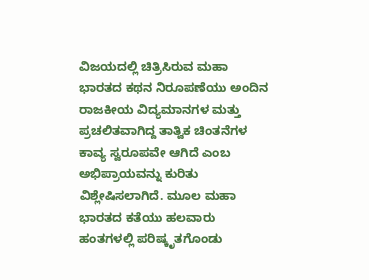ವಿಜಯದಲ್ಲಿ ಚಿತ್ರಿಸಿರುವ ಮಹಾ ಭಾರತದ ಕಥನ ನಿರೂಪಣೆಯು ಅಂದಿನ ರಾಜಕೀಯ ವಿದ್ಯಮಾನಗಳ ಮತ್ತು ಪ್ರಚಲಿತವಾಗಿದ್ದ ತಾತ್ವಿಕ ಚಿಂತನೆಗಳ ಕಾವ್ಯ ಸ್ವರೂಪವೇ ಆಗಿದೆ ಎಂಬ ಅಭಿಪ್ರಾಯವನ್ನು ಕುರಿತು ವಿಶ್ಲೇಷಿಸಲಾಗಿದೆ. ಮೂಲ ಮಹಾ ಭಾರತದ ಕತೆಯು ಹಲವಾರು ಹಂತಗಳಲ್ಲಿ ಪರಿಷ್ಕೃತಗೊಂಡು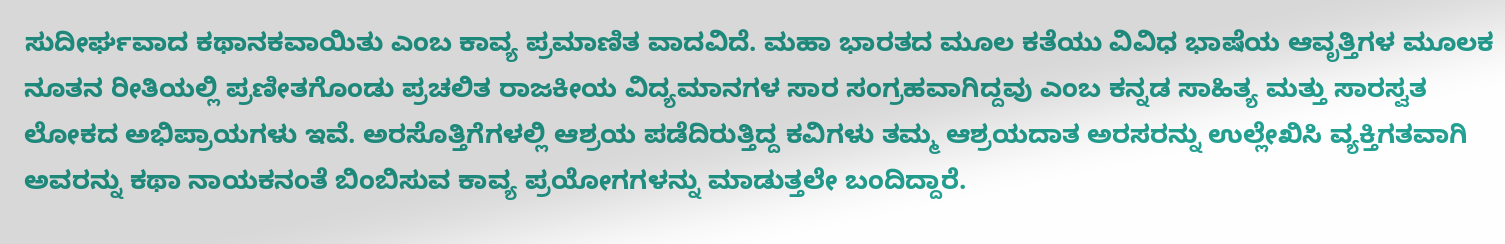ಸುದೀರ್ಘವಾದ ಕಥಾನಕವಾಯಿತು ಎಂಬ ಕಾವ್ಯ ಪ್ರಮಾಣಿತ ವಾದವಿದೆ. ಮಹಾ ಭಾರತದ ಮೂಲ ಕತೆಯು ವಿವಿಧ ಭಾಷೆಯ ಆವೃತ್ತಿಗಳ ಮೂಲಕ ನೂತನ ರೀತಿಯಲ್ಲಿ ಪ್ರಣೀತಗೊಂಡು ಪ್ರಚಲಿತ ರಾಜಕೀಯ ವಿದ್ಯಮಾನಗಳ ಸಾರ ಸಂಗ್ರಹವಾಗಿದ್ದವು ಎಂಬ ಕನ್ನಡ ಸಾಹಿತ್ಯ ಮತ್ತು ಸಾರಸ್ವತ ಲೋಕದ ಅಭಿಪ್ರಾಯಗಳು ಇವೆ. ಅರಸೊತ್ತಿಗೆಗಳಲ್ಲಿ ಆಶ್ರಯ ಪಡೆದಿರುತ್ತಿದ್ದ ಕವಿಗಳು ತಮ್ಮ ಆಶ್ರಯದಾತ ಅರಸರನ್ನು ಉಲ್ಲೇಖಿಸಿ ವ್ಯಕ್ತಿಗತವಾಗಿ ಅವರನ್ನು ಕಥಾ ನಾಯಕನಂತೆ ಬಿಂಬಿಸುವ ಕಾವ್ಯ ಪ್ರಯೋಗಗಳನ್ನು ಮಾಡುತ್ತಲೇ ಬಂದಿದ್ದಾರೆ.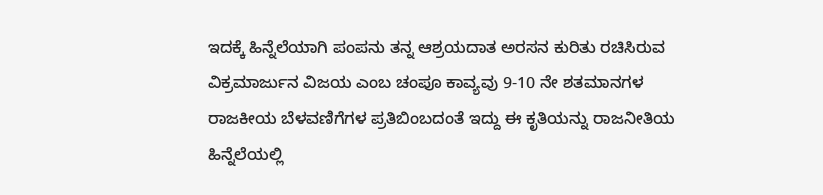ಇದಕ್ಕೆ ಹಿನ್ನೆಲೆಯಾಗಿ ಪಂಪನು ತನ್ನ ಆಶ್ರಯದಾತ ಅರಸನ ಕುರಿತು ರಚಿಸಿರುವ ವಿಕ್ರಮಾರ್ಜುನ ವಿಜಯ ಎಂಬ ಚಂಪೂ ಕಾವ್ಯವು 9-10 ನೇ ಶತಮಾನಗಳ ರಾಜಕೀಯ ಬೆಳವಣಿಗೆಗಳ ಪ್ರತಿಬಿಂಬದಂತೆ ಇದ್ದು ಈ ಕೃತಿಯನ್ನು ರಾಜನೀತಿಯ ಹಿನ್ನೆಲೆಯಲ್ಲಿ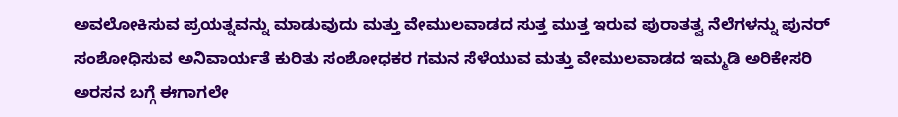ಅವಲೋಕಿಸುವ ಪ್ರಯತ್ನವನ್ನು ಮಾಡುವುದು ಮತ್ತು ವೇಮುಲವಾಡದ ಸುತ್ತ ಮುತ್ತ ಇರುವ ಪುರಾತತ್ವ ನೆಲೆಗಳನ್ನು ಪುನರ್ ಸಂಶೋಧಿಸುವ ಅನಿವಾರ್ಯತೆ ಕುರಿತು ಸಂಶೋಧಕರ ಗಮನ ಸೆಳೆಯುವ ಮತ್ತು ವೇಮುಲವಾಡದ ಇಮ್ಮಡಿ ಅರಿಕೇಸರಿ ಅರಸನ ಬಗ್ಗೆ ಈಗಾಗಲೇ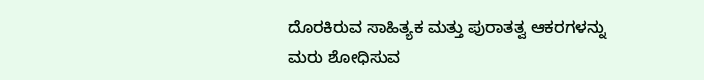ದೊರಕಿರುವ ಸಾಹಿತ್ಯಕ ಮತ್ತು ಪುರಾತತ್ವ ಆಕರಗಳನ್ನು ಮರು ಶೋಧಿಸುವ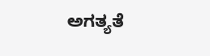ಅಗತ್ಯತೆ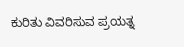ಕುರಿತು ವಿವರಿಸುವ ಪ್ರಯತ್ನ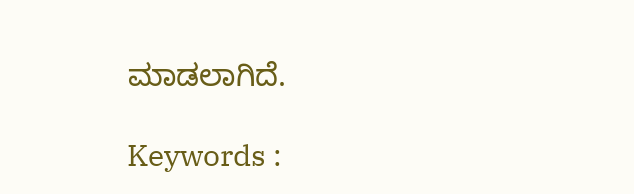ಮಾಡಲಾಗಿದೆ.

Keywords :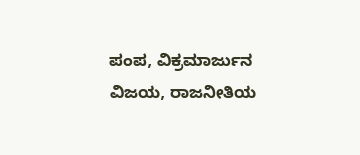ಪಂಪ, ವಿಕ್ರಮಾರ್ಜುನ ವಿಜಯ, ರಾಜನೀತಿಯ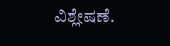ವಿಶ್ಲೇಷಣೆ.